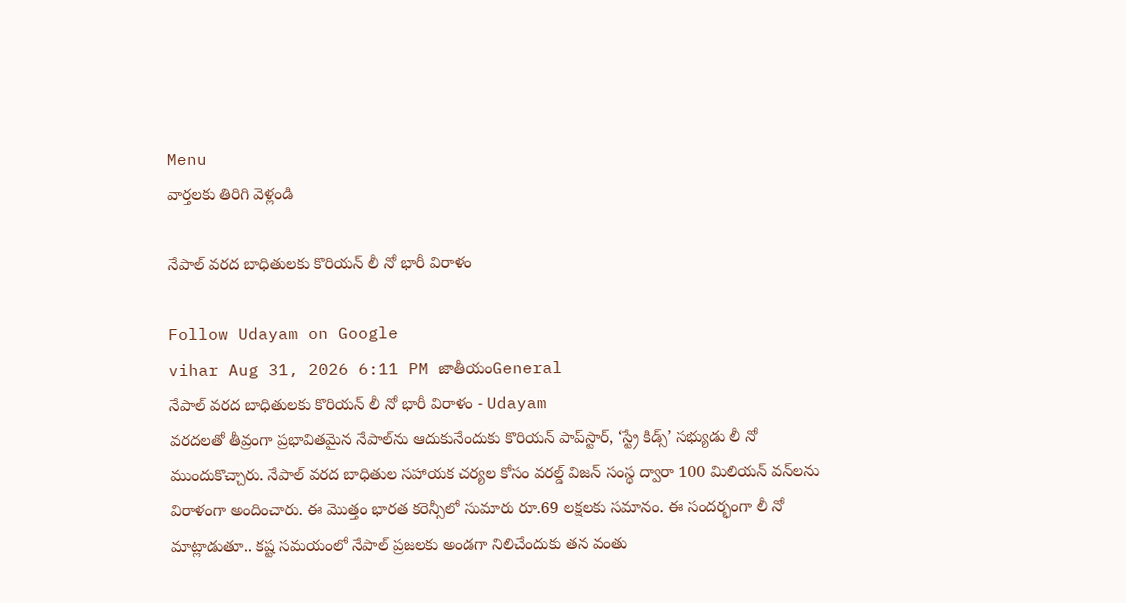Menu
వార్తలకు తిరిగి వెళ్లండి

నేపాల్‌ వరద బాధితులకు కొరియన్‌ లీ నో భారీ విరాళం

Follow Udayam on Google
vihar Aug 31, 2026 6:11 PM జాతీయంGeneral
నేపాల్‌ వరద బాధితులకు కొరియన్‌ లీ నో భారీ విరాళం - Udayam
వరదలతో తీవ్రంగా ప్రభావితమైన నేపాల్‌ను ఆదుకునేందుకు కొరియన్‌ పాప్‌స్టార్‌, ‘స్ట్రే కిడ్స్‌’ సభ్యుడు లీ నో ముందుకొచ్చారు. నేపాల్‌ వరద బాధితుల సహాయక చర్యల కోసం వరల్డ్‌ విజన్‌ సంస్థ ద్వారా 100 మిలియన్‌ వన్‌లను విరాళంగా అందించారు. ఈ మొత్తం భారత కరెన్సీలో సుమారు రూ.69 లక్షలకు సమానం. ఈ సందర్భంగా లీ నో మాట్లాడుతూ.. కష్ట సమయంలో నేపాల్‌ ప్రజలకు అండగా నిలిచేందుకు తన వంతు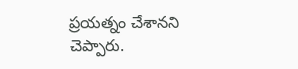ప్రయత్నం చేశానని చెప్పారు.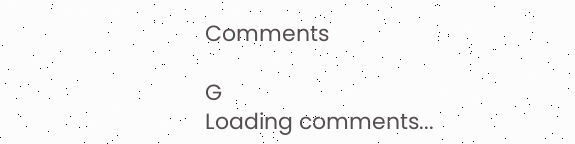Comments

G
Loading comments...